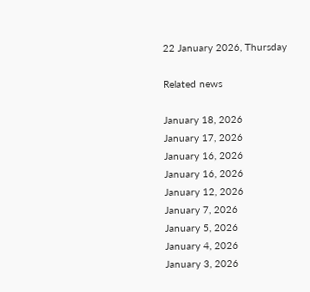22 January 2026, Thursday

Related news

January 18, 2026
January 17, 2026
January 16, 2026
January 16, 2026
January 12, 2026
January 7, 2026
January 5, 2026
January 4, 2026
January 3, 2026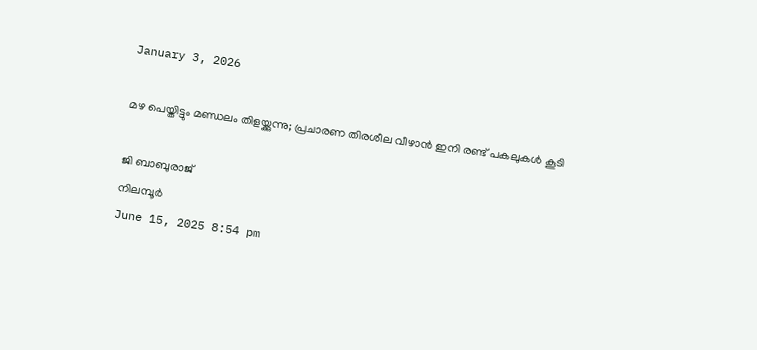January 3, 2026

മഴ പെയ്തിട്ടും മണ്ഡലം തിളയ്ക്കുന്നു; പ്രചാരണ തിരശീല വീഴാന്‍ ഇനി രണ്ട് പകലുകള്‍ കൂടി

ജി ബാബുരാജ്
നിലമ്പൂര്‍
June 15, 2025 8:54 pm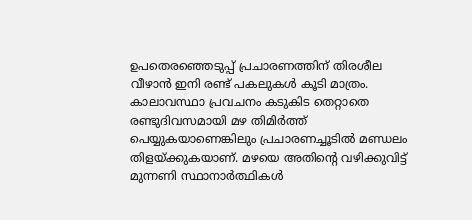ഉപതെരഞ്ഞെടുപ്പ് പ്രചാരണത്തിന് തിരശീല വീഴാന്‍ ഇനി രണ്ട് പകലുകള്‍ കൂടി മാത്രം. കാലാവസ്ഥാ പ്രവചനം കടുകിട തെറ്റാതെ രണ്ടുദിവസമായി മഴ തിമിര്‍ത്ത് പെയ്യുകയാണെങ്കിലും പ്രചാരണച്ചൂടില്‍ മണ്ഡലം തിളയ്ക്കുകയാണ്. മഴയെ അതിന്റെ വഴിക്കുവിട്ട് മുന്നണി സ്ഥാനാര്‍ത്ഥികള്‍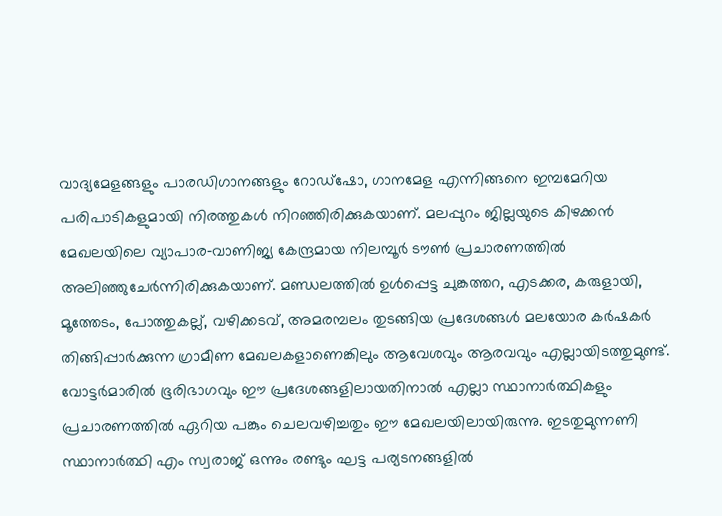വാദ്യമേളങ്ങളും പാരഡിഗാനങ്ങളും റോഡ്‌ഷോ, ഗാനമേള എന്നിങ്ങനെ ഇമ്പമേറിയ പരിപാടികളുമായി നിരത്തുകള്‍ നിറഞ്ഞിരിക്കുകയാണ്. മലപ്പുറം ജില്ലയുടെ കിഴക്കന്‍ മേഖലയിലെ വ്യാപാര‑വാണിജ്യ കേന്ദ്രമായ നിലമ്പൂര്‍ ടൗണ്‍ പ്രചാരണത്തില്‍ അലിഞ്ഞുചേര്‍ന്നിരിക്കുകയാണ്. മണ്ഡലത്തില്‍ ഉള്‍പ്പെട്ട ചുങ്കത്തറ, എടക്കര, കരുളായി, മൂത്തേടം, പോത്തുകല്ല്, വഴിക്കടവ്, അമരമ്പലം തുടങ്ങിയ പ്രദേശങ്ങള്‍ മലയോര കര്‍ഷകര്‍ തിങ്ങിപ്പാര്‍ക്കുന്ന ഗ്രാമീണ മേഖലകളാണെങ്കിലും ആവേശവും ആരവവും എല്ലായിടത്തുമുണ്ട്. വോട്ടര്‍മാരില്‍ ഭൂരിഭാഗവും ഈ പ്രദേശങ്ങളിലായതിനാല്‍ എല്ലാ സ്ഥാനാര്‍ത്ഥികളും പ്രചാരണത്തില്‍ ഏറിയ പങ്കും ചെലവഴിച്ചതും ഈ മേഖലയിലായിരുന്നു. ഇടതുമുന്നണി സ്ഥാനാര്‍ത്ഥി എം സ്വരാജ് ഒന്നും രണ്ടും ഘട്ട പര്യടനങ്ങളില്‍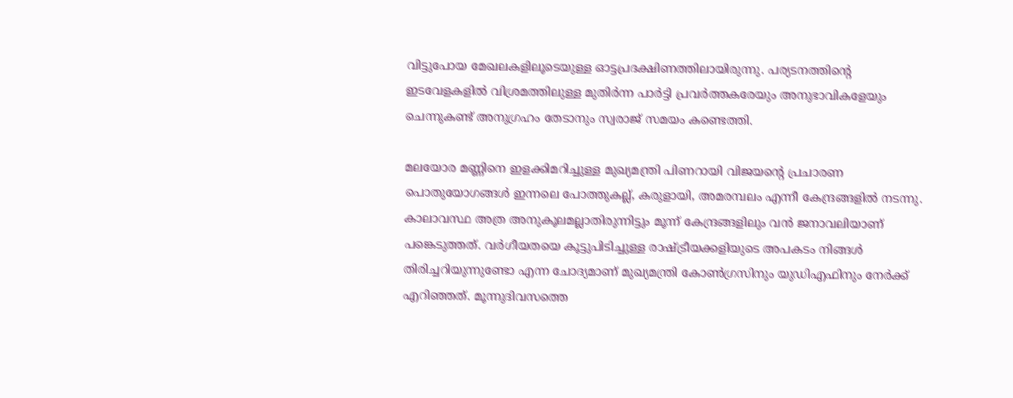വിട്ടുപോയ മേഖലകളിലൂടെയുള്ള ഓട്ടപ്രദക്ഷിണത്തിലായിരുന്നു. പര്യടനത്തിന്റെ ഇടവേളകളില്‍ വിശ്രമത്തിലുള്ള മുതിര്‍ന്ന പാര്‍ട്ടി പ്രവര്‍ത്തകരേയും അനുഭാവികളേയും ചെന്നുകണ്ട് അനുഗ്രഹം തേടാനും സ്വരാജ് സമയം കണ്ടെത്തി.

മലയോര മണ്ണിനെ ഇളക്കിമറിച്ചുള്ള മുഖ്യമന്ത്രി പിണറായി വിജയന്റെ പ്രചാരണ പൊതുയോഗങ്ങള്‍ ഇന്നലെ പോത്തുകല്ല്, കരുളായി, അമരമ്പലം എന്നീ കേന്ദ്രങ്ങളില്‍ നടന്നു. കാലാവസ്ഥ അത്ര അനുകൂലമല്ലാതിരുന്നിട്ടും മൂന്ന് കേന്ദ്രങ്ങളിലും വന്‍ ജനാവലിയാണ് പങ്കെടുത്തത്. വര്‍ഗീയതയെ കൂട്ടുപിടിച്ചുള്ള രാഷ്ട്രീയക്കളിയുടെ അപകടം നിങ്ങള്‍ തിരിച്ചറിയുന്നുണ്ടോ എന്ന ചോദ്യമാണ് മുഖ്യമന്ത്രി കോണ്‍ഗ്രസിനും യുഡിഎഫിനും നേര്‍ക്ക് എറിഞ്ഞത്. മൂന്നുദിവസത്തെ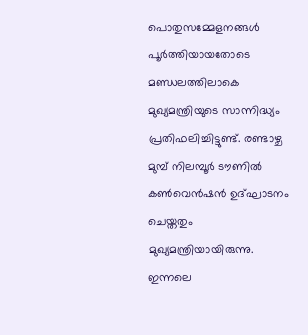പൊതുസമ്മേളനങ്ങള്‍ പൂര്‍ത്തിയായതോടെ മണ്ഡലത്തിലാകെ മുഖ്യമന്ത്രിയുടെ സാന്നിദ്ധ്യം പ്രതിഫലിച്ചിട്ടുണ്ട്. രണ്ടാഴ്ച മുമ്പ് നിലമ്പൂര്‍ ടൗണില്‍ കണ്‍വെന്‍ഷന്‍ ഉദ്ഘാടനം ചെയ്തതും മുഖ്യമന്ത്രിയായിരുന്നു. ഇന്നലെ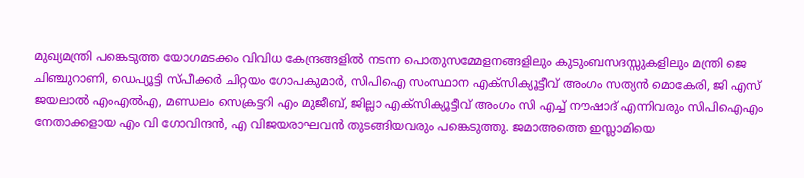മുഖ്യമന്ത്രി പങ്കെടുത്ത യോഗമടക്കം വിവിധ കേന്ദ്രങ്ങളില്‍ നടന്ന പൊതുസമ്മേളനങ്ങളിലും കുടുംബസദസ്സുകളിലും മന്ത്രി ജെ ചിഞ്ചുറാണി, ഡെപ്യൂട്ടി സ്പീക്കര്‍ ചിറ്റയം ഗോപകുമാര്‍, സിപിഐ സംസ്ഥാന എക്‌സിക്യൂട്ടീവ് അംഗം സത്യന്‍ മൊകേരി, ജി എസ് ജയലാല്‍ എംഎല്‍എ, മണ്ഡലം സെക്രട്ടറി എം മുജീബ്, ജില്ലാ എക്‌സിക്യൂട്ടീവ് അംഗം സി എച്ച് നൗഷാദ് എന്നിവരും സിപിഐഎം നേതാക്കളായ എം വി ഗോവിന്ദന്‍, എ വിജയരാഘവന്‍ തുടങ്ങിയവരും പങ്കെടുത്തു. ജമാഅത്തെ ഇസ്ലാമിയെ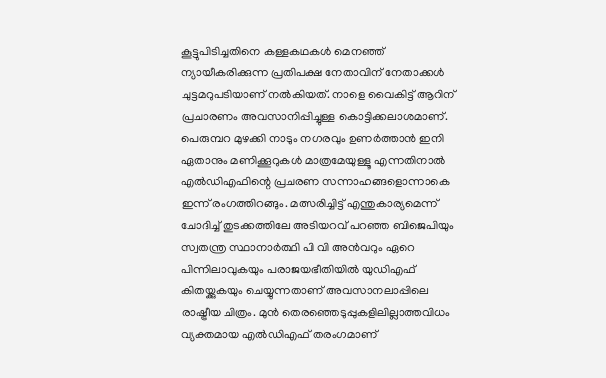കൂട്ടുപിടിച്ചതിനെ കള്ളകഥകള്‍ മെനഞ്ഞ് ന്യായീകരിക്കുന്ന പ്രതിപക്ഷ നേതാവിന് നേതാക്കള്‍ ചുട്ടമറുപടിയാണ് നല്‍കിയത്. നാളെ വൈകിട്ട് ആറിന് പ്രചാരണം അവസാനിപ്പിച്ചുള്ള കൊട്ടിക്കലാശമാണ്. പെരുമ്പറ മുഴക്കി നാടും നഗരവും ഉണര്‍ത്താന്‍ ഇനി ഏതാനും മണിക്കൂറുകള്‍ മാത്രമേയുള്ളൂ എന്നതിനാല്‍ എല്‍ഡിഎഫിന്റെ പ്രചരണ സന്നാഹങ്ങളൊന്നാകെ ഇന്ന് രംഗത്തിറങ്ങും. മത്സരിച്ചിട്ട് എന്തുകാര്യമെന്ന് ചോദിച്ച് തുടക്കത്തിലേ അടിയറവ് പറഞ്ഞ ബിജെപിയും സ്വതന്ത്ര സ്ഥാനാര്‍ത്ഥി പി വി അന്‍വറും ഏറെ പിന്നിലാവുകയും പരാജയഭീതിയില്‍ യുഡിഎഫ് കിതയ്ക്കുകയും ചെയ്യുന്നതാണ് അവസാനലാപ്പിലെ രാഷ്ട്രീയ ചിത്രം. മുന്‍ തെരഞ്ഞെടുപ്പുകളിലില്ലാത്തവിധം വ്യക്തമായ എല്‍ഡിഎഫ് തരംഗമാണ്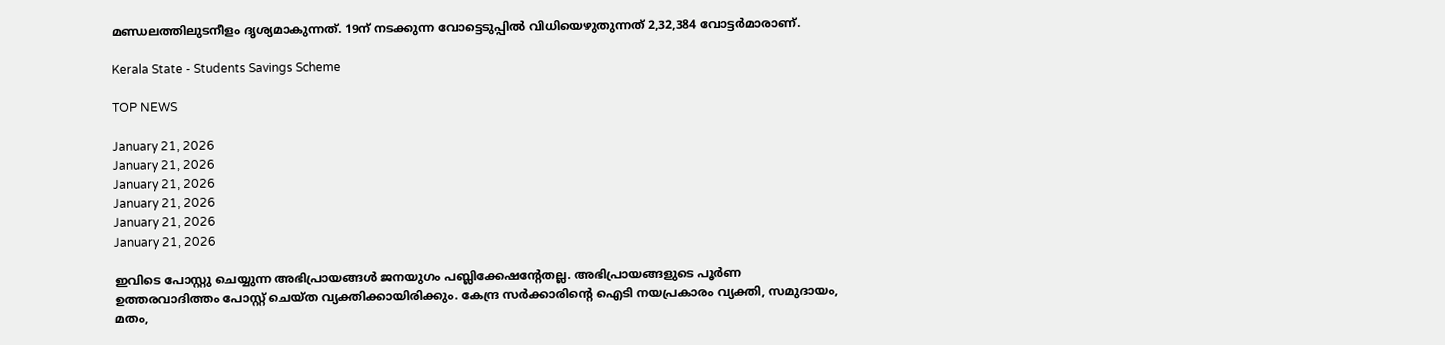മണ്ഡലത്തിലുടനീളം ദൃശ്യമാകുന്നത്. 19ന് നടക്കുന്ന വോട്ടെടുപ്പില്‍ വിധിയെഴുതുന്നത് 2,32,384 വോട്ടര്‍മാരാണ്.

Kerala State - Students Savings Scheme

TOP NEWS

January 21, 2026
January 21, 2026
January 21, 2026
January 21, 2026
January 21, 2026
January 21, 2026

ഇവിടെ പോസ്റ്റു ചെയ്യുന്ന അഭിപ്രായങ്ങള്‍ ജനയുഗം പബ്ലിക്കേഷന്റേതല്ല. അഭിപ്രായങ്ങളുടെ പൂര്‍ണ ഉത്തരവാദിത്തം പോസ്റ്റ് ചെയ്ത വ്യക്തിക്കായിരിക്കും. കേന്ദ്ര സര്‍ക്കാരിന്റെ ഐടി നയപ്രകാരം വ്യക്തി, സമുദായം, മതം,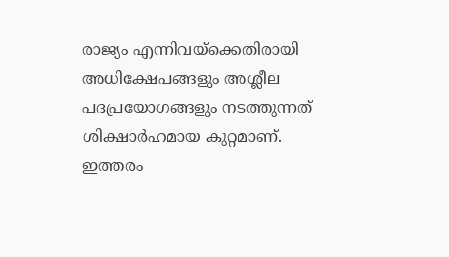രാജ്യം എന്നിവയ്‌ക്കെതിരായി അധിക്ഷേപങ്ങളും അശ്ലീല പദപ്രയോഗങ്ങളും നടത്തുന്നത് ശിക്ഷാര്‍ഹമായ കുറ്റമാണ്. ഇത്തരം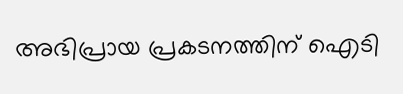അഭിപ്രായ പ്രകടനത്തിന് ഐടി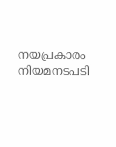നയപ്രകാരം നിയമനടപടി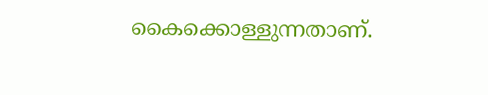കൈക്കൊള്ളുന്നതാണ്.